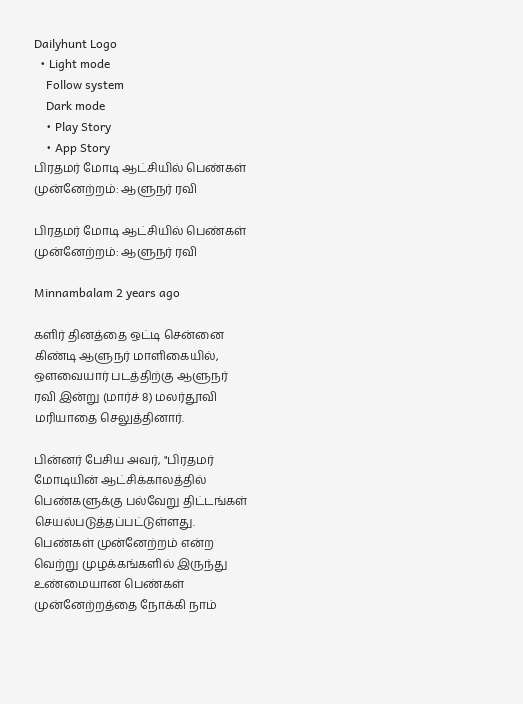Dailyhunt Logo
  • Light mode
    Follow system
    Dark mode
    • Play Story
    • App Story
பிரதமர் மோடி ஆட்சியில் பெண்கள் முன்னேற்றம்: ஆளுநர் ரவி

பிரதமர் மோடி ஆட்சியில் பெண்கள் முன்னேற்றம்: ஆளுநர் ரவி

Minnambalam 2 years ago

களிர் தினத்தை ஒட்டி சென்னை கிண்டி ஆளுநர் மாளிகையில், ஒளவையார் படத்திற்கு ஆளுநர் ரவி இன்று (மார்ச் 8) மலர்தூவி மரியாதை செலுத்தினார்.

பின்னர் பேசிய அவர், "பிரதமர் மோடியின் ஆட்சிக்காலத்தில் பெண்களுக்கு பல்வேறு திட்டங்கள் செயல்படுத்தப்பட்டுள்ளது. பெண்கள் முன்னேற்றம் என்ற வெற்று முழக்கங்களில் இருந்து உண்மையான பெண்கள் முன்னேற்றத்தை நோக்கி நாம்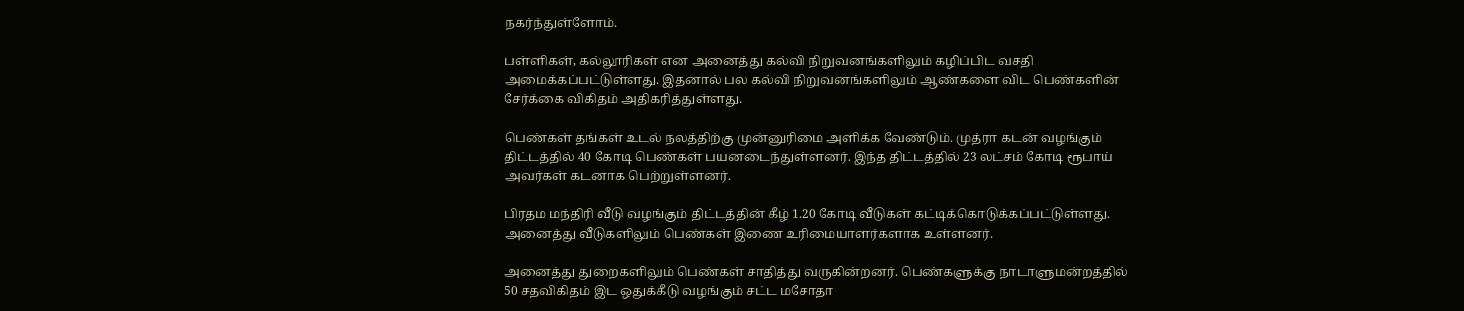நகர்ந்துள்ளோம்.

பள்ளிகள், கல்லூரிகள் என அனைத்து கல்வி நிறுவனங்களிலும் கழிப்பிட வசதி அமைக்கப்பட்டுள்ளது. இதனால் பல கல்வி நிறுவனங்களிலும் ஆண்களை விட பெண்களின் சேர்க்கை விகிதம் அதிகரித்துள்ளது.

பெண்கள் தங்கள் உடல் நலத்திற்கு முன்னுரிமை அளிக்க வேண்டும். முத்ரா கடன் வழங்கும் திட்டத்தில் 40 கோடி பெண்கள் பயனடைந்துள்ளனர். இந்த திட்டத்தில் 23 லட்சம் கோடி ரூபாய் அவர்கள் கடனாக பெற்றுள்ளனர்.

பிரதம மந்திரி வீடு வழங்கும் திட்டத்தின் கீழ் 1.20 கோடி வீடுகள் கட்டிக்கொடுக்கப்பட்டுள்ளது. அனைத்து வீடுகளிலும் பெண்கள் இணை உரிமையாளர்களாக உள்ளனர்.

அனைத்து துறைகளிலும் பெண்கள் சாதித்து வருகின்றனர். பெண்களுக்கு நாடாளுமன்றத்தில் 50 சதவிகிதம் இட ஒதுக்கீடு வழங்கும் சட்ட மசோதா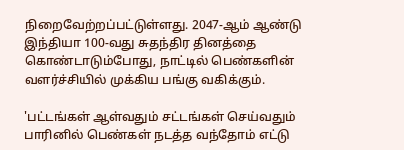நிறைவேற்றப்பட்டுள்ளது. 2047-ஆம் ஆண்டு இந்தியா 100-வது சுதந்திர தினத்தை கொண்டாடும்போது, நாட்டில் பெண்களின் வளர்ச்சியில் முக்கிய பங்கு வகிக்கும்.

'பட்டங்கள் ஆள்வதும் சட்டங்கள் செய்வதும் பாரினில் பெண்கள் நடத்த வந்தோம் எட்டு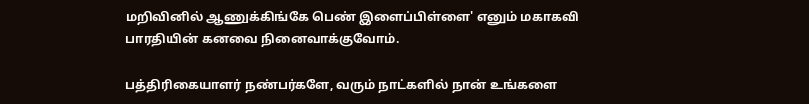மறிவினில் ஆணுக்கிங்கே பெண் இளைப்பிள்ளை' எனும் மகாகவி பாரதியின் கனவை நினைவாக்குவோம்.

பத்திரிகையாளர் நண்பர்களே, வரும் நாட்களில் நான் உங்களை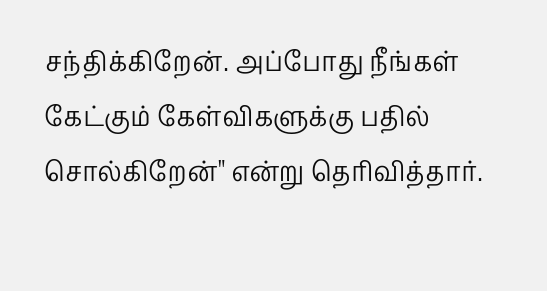சந்திக்கிறேன். அப்போது நீங்கள் கேட்கும் கேள்விகளுக்கு பதில் சொல்கிறேன்" என்று தெரிவித்தார்.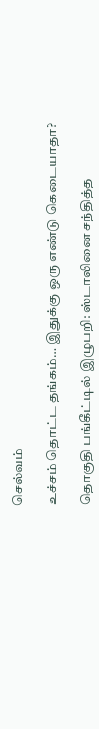செல்வம்

உச்சம் தொட்ட தங்கம்… இதுக்கு ஒரு எண்டு கெடையாதா?

தொகுதி பங்கீட்டில் இழுபறி: ஸ்டாலினை சந்தித்த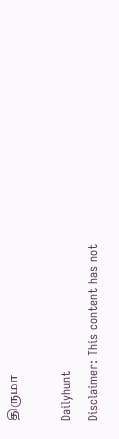திருமா

Dailyhunt
Disclaimer: This content has not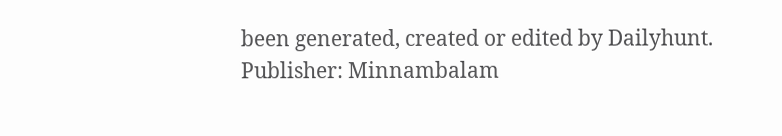been generated, created or edited by Dailyhunt. Publisher: Minnambalam